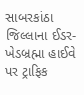સાબરકાંઠા જિલ્લાના ઈડર-ખેડબ્રહ્મા હાઈવે પર ટ્રાફિક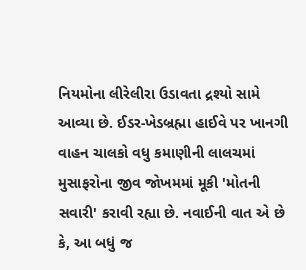નિયમોના લીરેલીરા ઉડાવતા દ્રશ્યો સામે આવ્યા છે. ઈડર-ખેડબ્રહ્મા હાઈવે પર ખાનગી વાહન ચાલકો વધુ કમાણીની લાલચમાં મુસાફરોના જીવ જોખમમાં મૂકી 'મોતની સવારી' કરાવી રહ્યા છે. નવાઈની વાત એ છે કે, આ બધું જ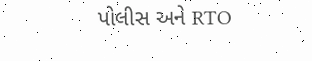પોલીસ અને RTO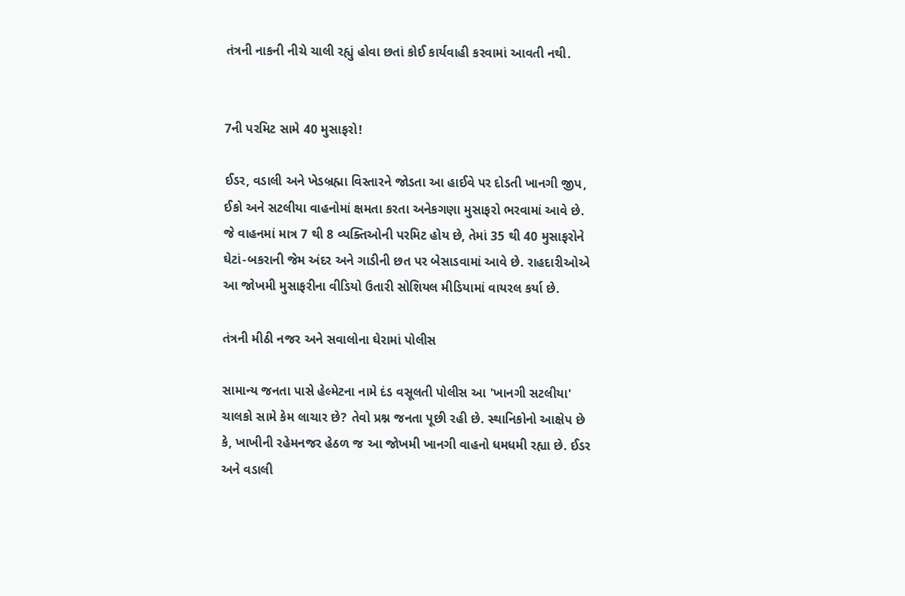તંત્રની નાકની નીચે ચાલી રહ્યું હોવા છતાં કોઈ કાર્યવાહી કરવામાં આવતી નથી.


7ની પરમિટ સામે 40 મુસાફરો!

ઈડર, વડાલી અને ખેડબ્રહ્મા વિસ્તારને જોડતા આ હાઈવે પર દોડતી ખાનગી જીપ, ઈકો અને સટલીયા વાહનોમાં ક્ષમતા કરતા અનેકગણા મુસાફરો ભરવામાં આવે છે. જે વાહનમાં માત્ર 7 થી 8 વ્યક્તિઓની પરમિટ હોય છે, તેમાં 35 થી 40 મુસાફરોને ઘેટાં-બકરાની જેમ અંદર અને ગાડીની છત પર બેસાડવામાં આવે છે. રાહદારીઓએ આ જોખમી મુસાફરીના વીડિયો ઉતારી સોશિયલ મીડિયામાં વાયરલ કર્યા છે.

તંત્રની મીઠી નજર અને સવાલોના ઘેરામાં પોલીસ

સામાન્ય જનતા પાસે હેલ્મેટના નામે દંડ વસૂલતી પોલીસ આ 'ખાનગી સટલીયા' ચાલકો સામે કેમ લાચાર છે? તેવો પ્રશ્ન જનતા પૂછી રહી છે. સ્થાનિકોનો આક્ષેપ છે કે, ખાખીની રહેમનજર હેઠળ જ આ જોખમી ખાનગી વાહનો ધમધમી રહ્યા છે. ઈડર અને વડાલી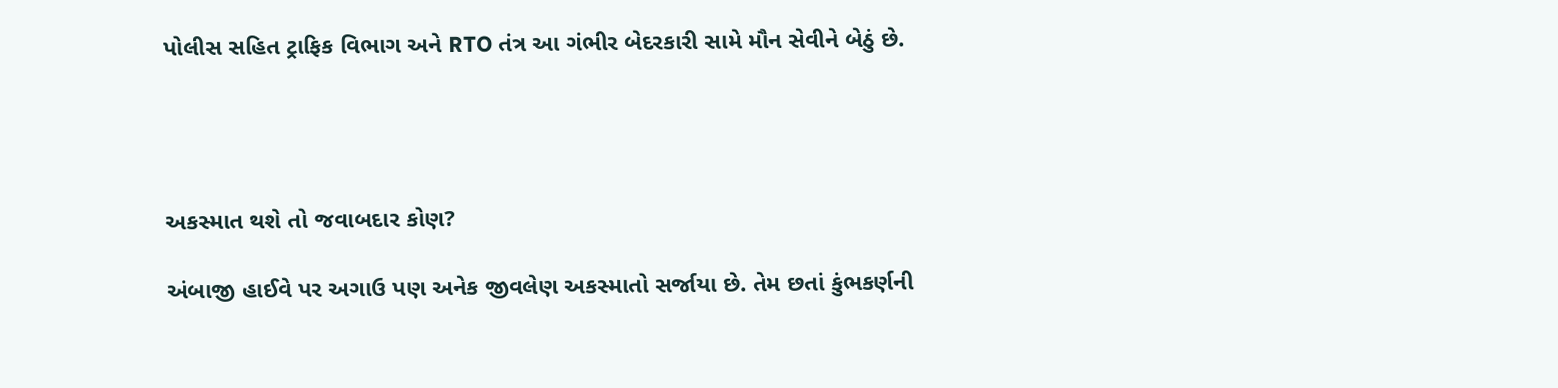પોલીસ સહિત ટ્રાફિક વિભાગ અને RTO તંત્ર આ ગંભીર બેદરકારી સામે મૌન સેવીને બેઠું છે.




અકસ્માત થશે તો જવાબદાર કોણ?

અંબાજી હાઈવે પર અગાઉ પણ અનેક જીવલેણ અકસ્માતો સર્જાયા છે. તેમ છતાં કુંભકર્ણની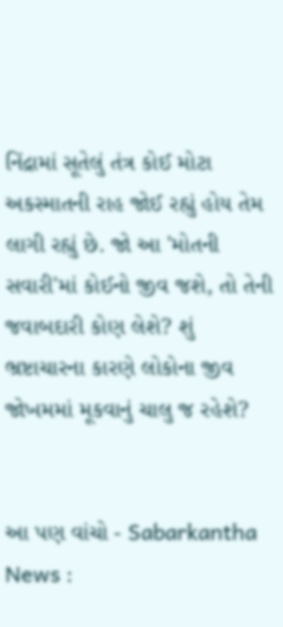નિંદ્રામાં સૂતેલું તંત્ર કોઈ મોટા અકસ્માતની રાહ જોઈ રહ્યું હોય તેમ લાગી રહ્યું છે. જો આ 'મોતની સવારી'માં કોઈનો જીવ જશે, તો તેની જવાબદારી કોણ લેશે? શું ભ્રષ્ટાચારના કારણે લોકોના જીવ જોખમમાં મૂકવાનું ચાલુ જ રહેશે?


આ પણ વાંચો - Sabarkantha News :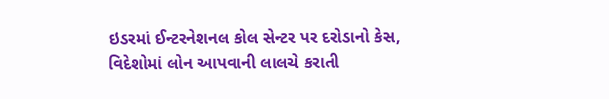ઇડરમાં ઈન્ટરનેશનલ કોલ સેન્ટર પર દરોડાનો કેસ, વિદેશોમાં લોન આપવાની લાલચે કરાતી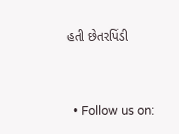હતી છેતરપિંડી


  • Follow us on: